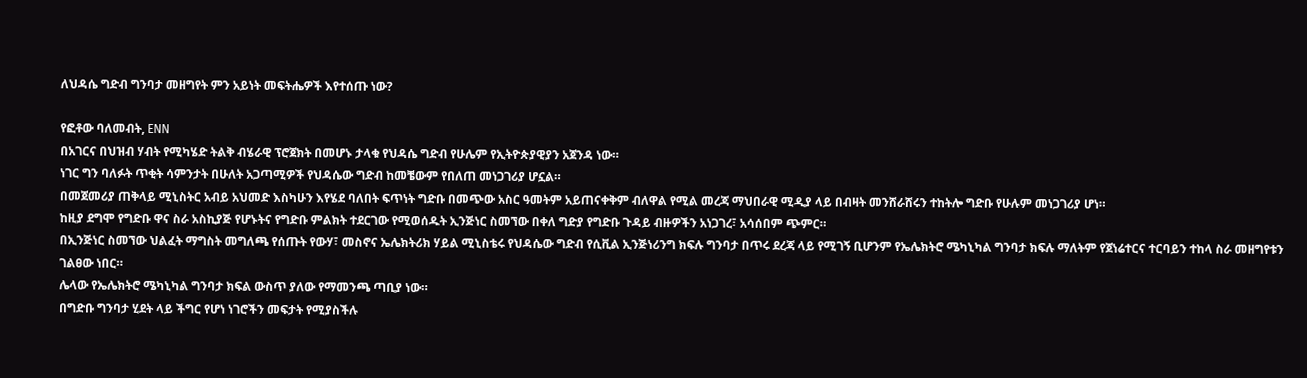ለህዳሴ ግድብ ግንባታ መዘግየት ምን አይነት መፍትሔዎች እየተሰጡ ነው?

የፎቶው ባለመብት, ENN
በአገርና በህዝብ ሃብት የሚካሄድ ትልቅ ብሄራዊ ፕሮጀክት በመሆኑ ታላቁ የህዳሴ ግድብ የሁሌም የኢትዮጵያዊያን አጀንዳ ነው።
ነገር ግን ባለፉት ጥቂት ሳምንታት በሁለት አጋጣሚዎች የህዳሴው ግድብ ከመቼውም የበለጠ መነጋገሪያ ሆኗል።
በመጀመሪያ ጠቅላይ ሚኒስትር አብይ አህመድ እስካሁን እየሄደ ባለበት ፍጥነት ግድቡ በመጭው አስር ዓመትም አይጠናቀቅም ብለዋል የሚል መረጃ ማህበራዊ ሚዲያ ላይ በብዛት መንሸራሸሩን ተከትሎ ግድቡ የሁሉም መነጋገሪያ ሆነ።
ከዚያ ደግሞ የግድቡ ዋና ስራ አስኪያጅ የሆኑትና የግድቡ ምልክት ተደርገው የሚወሰዱት ኢንጅነር ስመኘው በቀለ ግድያ የግድቡ ጉዳይ ብዙዎችን አነጋገረ፣ አሳሰበም ጭምር።
በኢንጅነር ስመኘው ህልፈት ማግስት መግለጫ የሰጡት የውሃ፣ መስኖና ኤሌክትሪክ ሃይል ሚኒስቴሩ የህዳሴው ግድብ የሲቪል ኢንጅነሪንግ ክፍሉ ግንባታ በጥሩ ደረጃ ላይ የሚገኝ ቢሆንም የኤሌክትሮ ሜካኒካል ግንባታ ክፍሉ ማለትም የጀነሬተርና ተርባይን ተከላ ስራ መዘግየቱን ገልፀው ነበር።
ሌላው የኤሌክትሮ ሜካኒካል ግንባታ ክፍል ውስጥ ያለው የማመንጫ ጣቢያ ነው።
በግድቡ ግንባታ ሂደት ላይ ችግር የሆነ ነገሮችን መፍታት የሚያስችሉ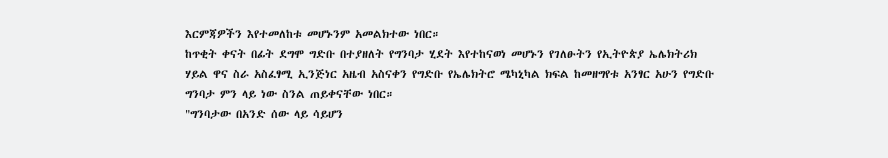እርምጃዎችን እየተመለከቱ መሆኑንም አመልክተው ነበር።
ከጥቂት ቀናት በፊት ደግሞ ግድቡ በተያዘለት የግንባታ ሂደት እየተከናወነ መሆኑን የገለፁትን የኢትዮጵያ ኤሌክትሪክ ሃይል ዋና ስራ አስፈፃሚ ኢንጅነር አዜብ አስናቀን የግድቡ የኤሌክትሮ ሜካኒካል ክፍል ከመዘግየቱ አንፃር አሁን የግድቡ ግንባታ ምን ላይ ነው ስንል ጠይቀናቸው ነበር።
"ግንባታው በአንድ ሰው ላይ ሳይሆን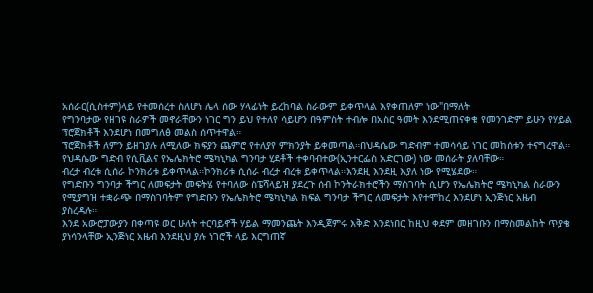አሰራር(ሲስተም)ላይ የተመሰረተ ስለሆነ ሌላ ሰው ሃላፊነት ይረከባል ስራውም ይቀጥላል እየቀጠለም ነው"በማለት
የግንባታው የዘገዩ ስራዎች መኖራቸውን ነገር ግን ይህ የተለየ ሳይሆን በዓምስት ተብሎ በአስር ዓመት እንደሚጠናቀቁ የመንገድም ይሁን የሃይል ፕሮጀክቶች እንደሆነ በመግለፅ መልስ ሰጥተዋል።
ፕሮጀክቶች ለምን ይዘገያሉ ለሚለው ክፍያን ጨምሮ የተለያየ ምክንያት ይቀመጣል።በህዳሴው ግድብም ተመሳሳይ ነገር መከሰቱን ተናግረዋል።
የህዳሴው ግድብ የሲቪልና የኤሌክትሮ ሜካኒካል ግንባታ ሂደቶች ተቀባብተው(ኢንተርፌስ አድርገው) ነው መሰራት ያለባቸው።
ብረታ ብረቱ ሲሰራ ኮንክሪቱ ይቀጥላል።ኮንክሪቱ ሲሰራ ብረታ ብረቱ ይቀጥላል።እንደዚ እንደዚ እያለ ነው የሚሄደው።
የግድቡን ግንባታ ችግር ለመፍታት መፍትሄ የተባለው ስፔሻላይዝ ያደረጉ ሰብ ኮንትራክተሮችን ማስገባት ሲሆን የኤሌክትሮ ሜካኒካል ስራውን የሚያግዝ ተቋራጭ በማስገባትም የግድቡን የኤሌክትሮ ሜካኒካል ክፍል ግንባታ ችግር ለመፍታት እየተሞከረ እንደሆነ ኢንጅነር አዜብ ያስረዳሉ።
እንደ አውሮፓውያን በቀጣዩ ወር ሁለት ተርባይኖች ሃይል ማመንጨት እንዲጀምሩ እቅድ እንደነበር ከዚህ ቀደም መዘገቡን በማስመልከት ጥያቄ ያነሳንላቸው ኢንጅነር አዜብ እንደዚህ ያሉ ነገሮች ላይ እርግጠኛ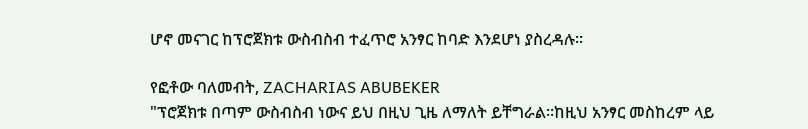ሆኖ መናገር ከፕሮጀክቱ ውስብስብ ተፈጥሮ አንፃር ከባድ እንደሆነ ያስረዳሉ።

የፎቶው ባለመብት, ZACHARIAS ABUBEKER
"ፕሮጀክቱ በጣም ውስብስብ ነውና ይህ በዚህ ጊዜ ለማለት ይቸግራል።ከዚህ አንፃር መስከረም ላይ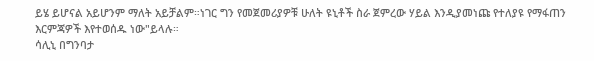ይሄ ይሆናል አይሆንም ማለት አይቻልም።ነገር ግን የመጀመሪያዎቹ ሁለት ዩኒቶች ስራ ጀምረው ሃይል እንዲያመነጩ የተለያዩ የማፋጠን እርምጃዎች እየተወሰዱ ነው"ይላሉ።
ሳሊኒ በግንባታ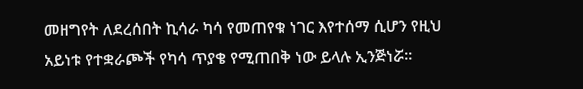መዘግየት ለደረሰበት ኪሳራ ካሳ የመጠየቁ ነገር እየተሰማ ሲሆን የዚህ አይነቱ የተቋራጮች የካሳ ጥያቄ የሚጠበቅ ነው ይላሉ ኢንጅነሯ።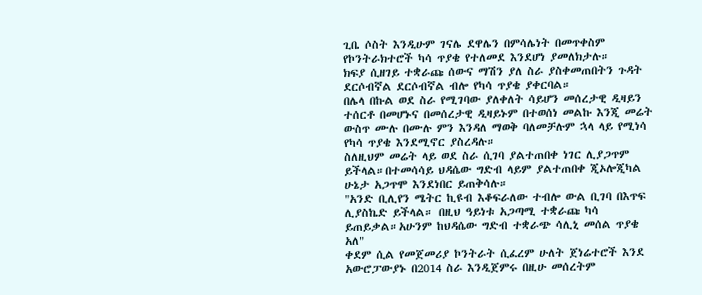ጊቤ ሶስት እንዲሁም ገናሌ ደዋሌን በምሳሌነት በመጥቀስም የኮንትራክተሮች ካሳ ጥያቄ የተለመደ እንደሆነ ያመለክታሉ።
ክፍያ ሲዘገይ ተቋራጩ ሰውና ማሽን ያለ ስራ ያስቀመጠበትን ጉዳት ደርሶብኛል ደርሶብኛል ብሎ የካሳ ጥያቄ ያቀርባል።
በሌላ በኩል ወደ ስራ የሚገባው ያለቀለት ሳይሆን መሰረታዊ ዲዛይን ተሰርቶ በመሆኑና በመሰረታዊ ዲዛይኑም በተወሰነ መልኩ እንጂ መሬት ውስጥ ሙሉ በሙሉ ምን እንዳለ ማወቅ ባለመቻሉም ኋላ ላይ የሚነሳ የካሳ ጥያቄ እንደሚኖር ያስረዳሉ።
ስለዚህም መሬት ላይ ወደ ስራ ሲገባ ያልተጠበቀ ነገር ሊያጋጥም ይችላል።በተመሳሳይ ህዳሴው ግድብ ላይም ያልተጠበቀ ጂኦሎጂካል ሁኔታ አጋጥሞ እንደነበር ይጠቅሳሉ።
"አንድ ቢሊየን ሜትር ኪዩብ እቆፍራለው ተብሎ ውል ቢገባ በእጥፍ ሊያስኬድ ይችላል። በዚህ ዓይነቱ አጋጣሚ ተቋራጩ ካሳ ይጠይቃል።አሁንም ከህዳሴው ግድብ ተቋራጭ ሳሊኒ መሰል ጥያቄ አለ"
ቀደም ሲል የመጀመሪያ ኮንትራት ሲፈረም ሁለት ጀነሬተሮች እንደ አውሮፓውያኑ በ2014 ስራ እንዲጀምሩ በዚሁ መሰረትም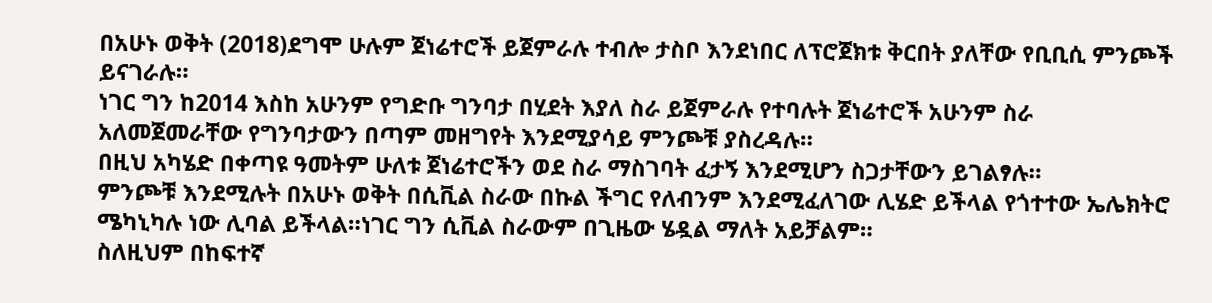በአሁኑ ወቅት (2018)ደግሞ ሁሉም ጀነሬተሮች ይጀምራሉ ተብሎ ታስቦ እንደነበር ለፕሮጀክቱ ቅርበት ያለቸው የቢቢሲ ምንጮች ይናገራሉ።
ነገር ግን ከ2014 እስከ አሁንም የግድቡ ግንባታ በሂደት እያለ ስራ ይጀምራሉ የተባሉት ጀነሬተሮች አሁንም ስራ አለመጀመራቸው የግንባታውን በጣም መዘግየት እንደሚያሳይ ምንጮቹ ያስረዳሉ።
በዚህ አካሄድ በቀጣዩ ዓመትም ሁለቱ ጀነሬተሮችን ወደ ስራ ማስገባት ፈታኝ እንደሚሆን ስጋታቸውን ይገልፃሉ።
ምንጮቹ እንደሚሉት በአሁኑ ወቅት በሲቪል ስራው በኩል ችግር የለብንም እንደሚፈለገው ሊሄድ ይችላል የጎተተው ኤሌክትሮ ሜካኒካሉ ነው ሊባል ይችላል።ነገር ግን ሲቪል ስራውም በጊዜው ሄዷል ማለት አይቻልም።
ስለዚህም በከፍተኛ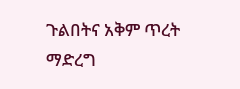ጉልበትና አቅም ጥረት ማድረግ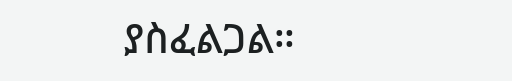ያስፈልጋል።